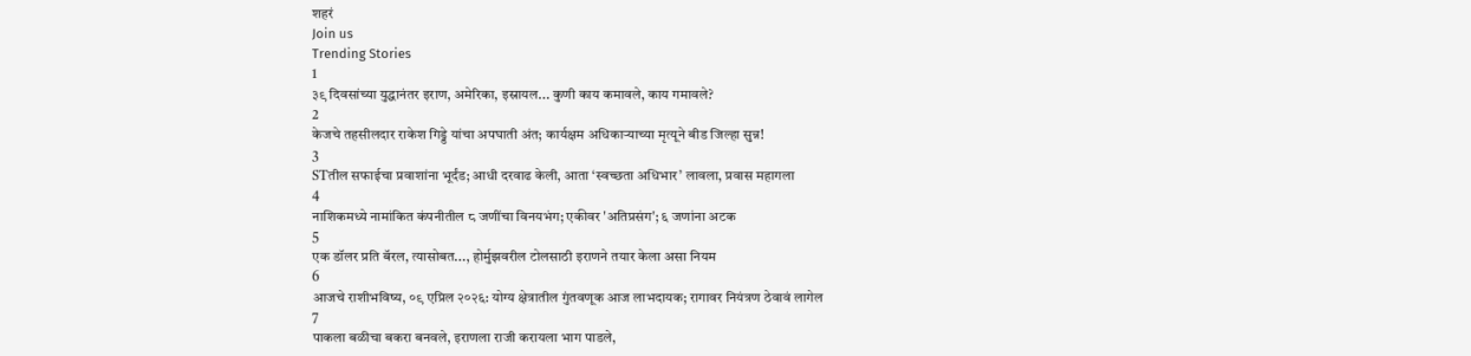शहरं
Join us
Trending Stories
1
३९ दिवसांच्या युद्धानंतर इराण, अमेरिका, इस्रायल... कुणी काय कमावले, काय गमावले?
2
केजचे तहसीलदार राकेश गिड्डे यांचा अपघाती अंत; कार्यक्षम अधिकाऱ्याच्या मृत्यूने बीड जिल्हा सुन्न!
3
STतील सफाईचा प्रवाशांना भूर्दंड; आधी दरवाढ केली, आता ‘स्वच्छता अधिभार’ लावला, प्रवास महागला
4
नाशिकमध्ये नामांकित कंपनीतील ८ जणींचा विनयभंग; एकीवर 'अतिप्रसंग'; ६ जणांना अटक
5
एक डॉलर प्रति बॅरल, त्यासोबत..., होर्मुझवरील टोलसाठी इराणने तयार केला असा नियम
6
आजचे राशीभविष्य, ०९ एप्रिल २०२६: योग्य क्षेत्रातील गुंतवणूक आज लाभदायक; रागावर नियंत्रण ठेवावं लागेल
7
पाकला बळीचा बकरा बनवले, इराणला राजी करायला भाग पाडले,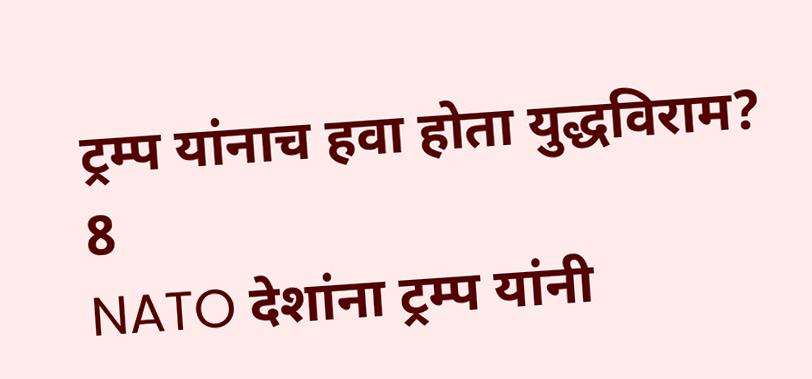ट्रम्प यांनाच हवा होता युद्धविराम?
8
NATO देशांना ट्रम्प यांनी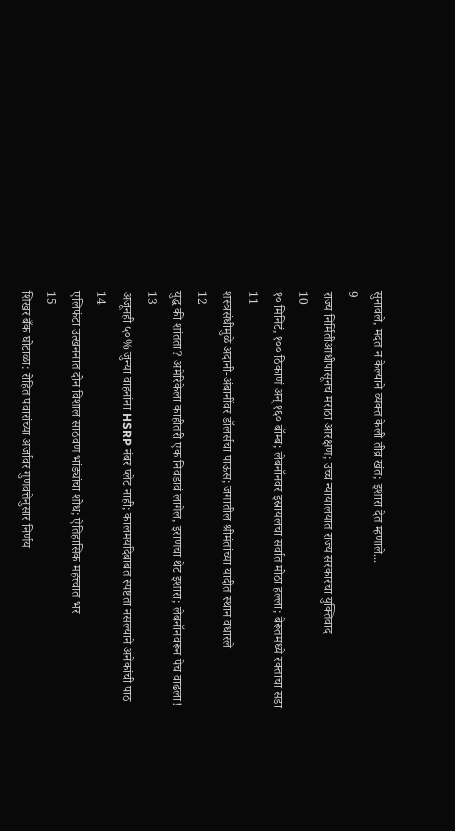सुनावले, मदत न केल्याने व्यक्त केली तीव्र खंत; इशारा देत म्हणाले...
9
राज्य निर्मितीआधीपासूनच मराठा आरक्षण; उच्च न्यायालयात राज्य सरकारचा युक्तिवाद
10
१० मिनिटं, १०० ठिकाणं अन् १६० बॉम्ब; लेबनॉनवर इस्रायलचा सर्वात मोठा हल्ला; बेरूतमध्ये रक्ताचा सडा
11
शस्त्रसंधीमुळे अदानी-अंबानींवर डॉलर्सचा पाऊस; जगातील श्रीमंतांच्या यादीत स्थान वधारले
12
युद्ध की शांतता? अमेरिकेला काहीतरी एक निवडावं लागेल, इराणचा थेट इशारा; लेबनॉनवरून पेच वाढला!
13
अजूनही ५०% जुन्या वाहनांना HSRP नंबर प्लेट नाही; कालमर्यादेबाबत स्पष्टता नसल्याने अनेकांची पाठ
14
एलिफंटा उत्खननात दोन विशाल साठवण भांड्यांचा शोध; ऐतिहासिक महत्त्वात भर
15
शिखर बँक घोटाळा: रोहित पवारांच्या अर्जावर गुणवत्तेनुसार निर्णय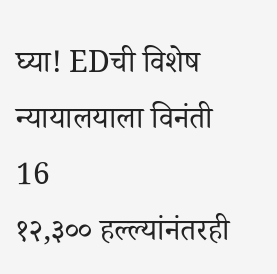घ्या! EDची विशेष न्यायालयाला विनंती
16
१२,३०० हल्ल्यांनंतरही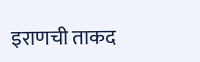इराणची ताकद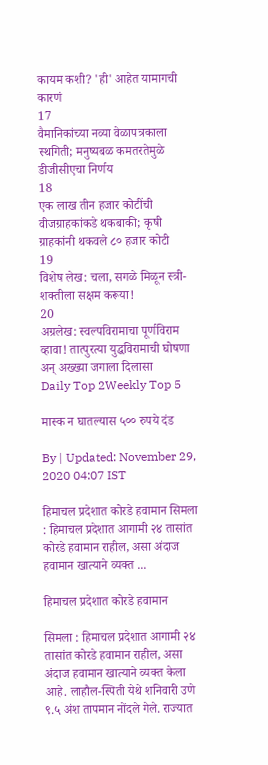कायम कशी? 'ही' आहेत यामागची कारणं
17
वैमानिकांच्या नव्या वेळापत्रकाला स्थगिती; मनुष्यबळ कमतरतेमुळे डीजीसीएचा निर्णय
18
एक लाख तीन हजार कोटींची वीजग्राहकांकडे थकबाकी; कृषी ग्राहकांनी थकवले ८० हजार कोटी
19
विशेष लेख: चला, सगळे मिळून स्त्री-शक्तीला सक्षम करूया!
20
अग्रलेख: स्वल्पविरामाचा पूर्णविराम व्हावा! तात्पुरत्या युद्धविरामाची घोषणा अन् अख्ख्या जगाला दिलासा
Daily Top 2Weekly Top 5

मास्क न घातल्यास ५०० रुपये दंड

By | Updated: November 29, 2020 04:07 IST

हिमाचल प्रदेशात कोरडे हवामान सिमला : हिमाचल प्रदेशात आगामी २४ तासांत कोरडे हवामान राहील, असा अंदाज हवामान खात्याने व्यक्त ...

हिमाचल प्रदेशात कोरडे हवामान

सिमला : हिमाचल प्रदेशात आगामी २४ तासांत कोरडे हवामान राहील, असा अंदाज हवामान खात्याने व्यक्त केला आहे. लाहौल-स्पिती येथे शनिवारी उणे ९.५ अंश तापमान नोंदले गेले. राज्यात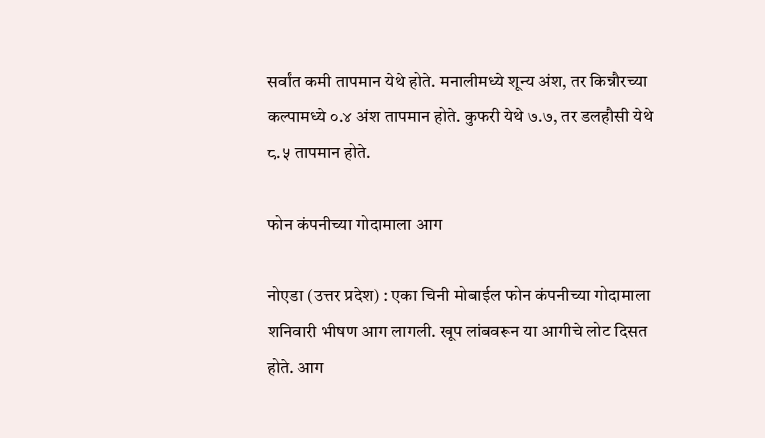सर्वांत कमी तापमान येथे होते. मनालीमध्ये शून्य अंश, तर किन्नौरच्या कल्पामध्ये ०.४ अंश तापमान होते. कुफरी येथे ७.७, तर डलहौसी येथे ८.५ तापमान होते.

फोन कंपनीच्या गोदामाला आग

नोएडा (उत्तर प्रदेश) : एका चिनी मोबाईल फोन कंपनीच्या गोदामाला शनिवारी भीषण आग लागली. खूप लांबवरून या आगीचे लोट दिसत होते. आग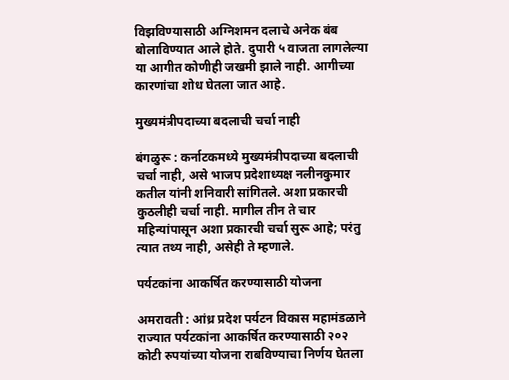विझविण्यासाठी अग्निशमन दलाचे अनेक बंब बोलाविण्यात आले होते. दुपारी ५ वाजता लागलेल्या या आगीत कोणीही जखमी झाले नाही. आगीच्या कारणांचा शोध घेतला जात आहे.

मुख्यमंत्रीपदाच्या बदलाची चर्चा नाही

बंगळुरू : कर्नाटकमध्ये मुख्यमंत्रीपदाच्या बदलाची चर्चा नाही, असे भाजप प्रदेशाध्यक्ष नलीनकुमार कतील यांनी शनिवारी सांगितले. अशा प्रकारची कुठलीही चर्चा नाही. मागील तीन ते चार महिन्यांपासून अशा प्रकारची चर्चा सुरू आहे; परंतु त्यात तथ्य नाही, असेही ते म्हणाले.

पर्यटकांना आकर्षित करण्यासाठी योजना

अमरावती : आंध्र प्रदेश पर्यटन विकास महामंडळाने राज्यात पर्यटकांना आकर्षित करण्यासाठी २०२ कोटी रुपयांच्या योजना राबविण्याचा निर्णय घेतला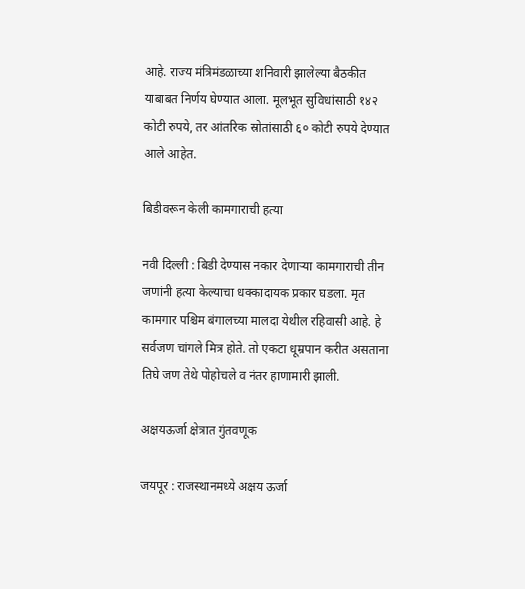आहे. राज्य मंत्रिमंडळाच्या शनिवारी झालेल्या बैठकीत याबाबत निर्णय घेण्यात आला. मूलभूत सुविधांसाठी १४२ कोटी रुपये, तर आंतरिक स्रोतांसाठी ६० कोटी रुपये देण्यात आले आहेत.

बिडीवरून केली कामगाराची हत्या

नवी दिल्ली : बिडी देण्यास नकार देणाऱ्या कामगाराची तीन जणांनी हत्या केल्याचा धक्कादायक प्रकार घडला. मृत कामगार पश्चिम बंगालच्या मालदा येथील रहिवासी आहे. हे सर्वजण चांगले मित्र होते. तो एकटा धूम्रपान करीत असताना तिघे जण तेथे पोहोचले व नंतर हाणामारी झाली.

अक्षयऊर्जा क्षेत्रात गुंतवणूक

जयपूर : राजस्थानमध्ये अक्षय ऊर्जा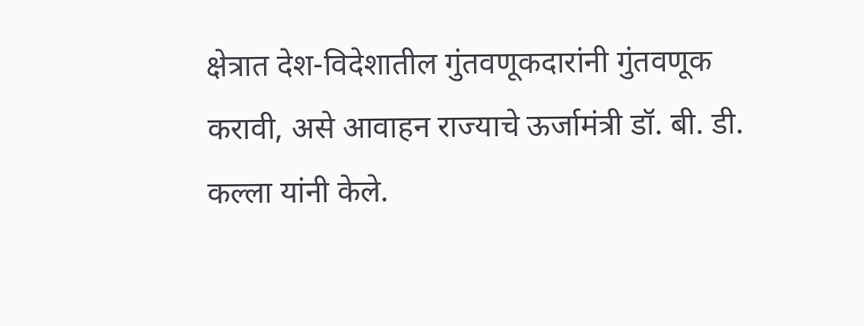क्षेत्रात देश-विदेशातील गुंतवणूकदारांनी गुंतवणूक करावी, असे आवाहन राज्याचे ऊर्जामंत्री डॉ. बी. डी. कल्ला यांनी केले.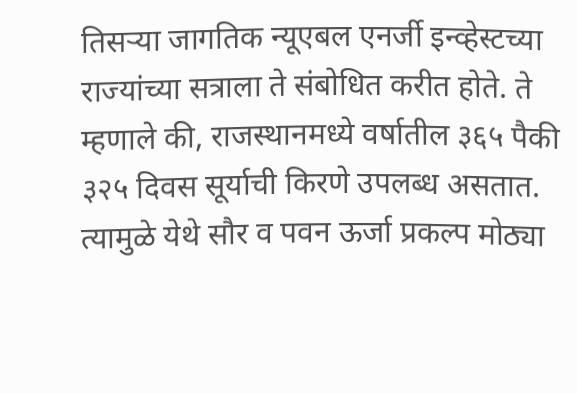तिसऱ्या जागतिक न्यूएबल एनर्जी इन्व्हेस्टच्या राज्यांच्या सत्राला ते संबोधित करीत होते. ते म्हणाले की, राजस्थानमध्ये वर्षातील ३६५ पैकी ३२५ दिवस सूर्याची किरणे उपलब्ध असतात. त्यामुळे येथे सौर व पवन ऊर्जा प्रकल्प मोठ्या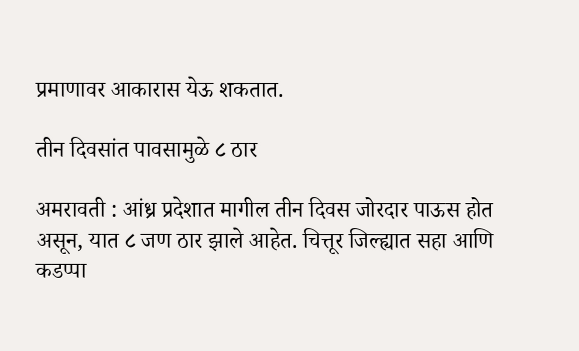प्रमाणावर आकारास येऊ शकतात.

तीन दिवसांत पावसामुळे ८ ठार

अमरावती : आंध्र प्रदेशात मागील तीन दिवस जोरदार पाऊस होत असून, यात ८ जण ठार झाले आहेत. चित्तूर जिल्ह्यात सहा आणि कडप्पा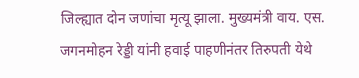जिल्ह्यात दोन जणांचा मृत्यू झाला. मुख्यमंत्री वाय. एस. जगनमोहन रेड्डी यांनी हवाई पाहणीनंतर तिरुपती येथे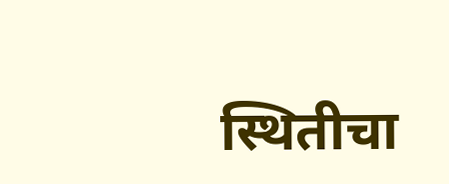स्थितीचा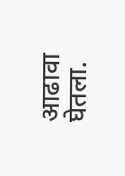आढावा घेतला.